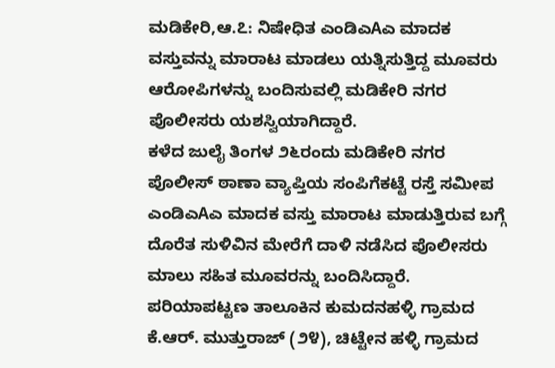ಮಡಿಕೇರಿ,ಆ.೭: ನಿಷೇಧಿತ ಎಂಡಿಎAಎ ಮಾದಕ ವಸ್ತುವನ್ನು ಮಾರಾಟ ಮಾಡಲು ಯತ್ನಿಸುತ್ತಿದ್ದ ಮೂವರು ಆರೋಪಿಗಳನ್ನು ಬಂದಿಸುವಲ್ಲಿ ಮಡಿಕೇರಿ ನಗರ ಪೊಲೀಸರು ಯಶಸ್ವಿಯಾಗಿದ್ದಾರೆ.
ಕಳೆದ ಜುಲೈ ತಿಂಗಳ ೨೬ರಂದು ಮಡಿಕೇರಿ ನಗರ ಪೊಲೀಸ್ ಠಾಣಾ ವ್ಯಾಪ್ತಿಯ ಸಂಪಿಗೆಕಟ್ಟೆ ರಸ್ತೆ ಸಮೀಪ ಎಂಡಿಎAಎ ಮಾದಕ ವಸ್ತು ಮಾರಾಟ ಮಾಡುತ್ತಿರುವ ಬಗ್ಗೆ ದೊರೆತ ಸುಳಿವಿನ ಮೇರೆಗೆ ದಾಳಿ ನಡೆಸಿದ ಪೊಲೀಸರು ಮಾಲು ಸಹಿತ ಮೂವರನ್ನು ಬಂದಿಸಿದ್ದಾರೆ. ಪರಿಯಾಪಟ್ಟಣ ತಾಲೂಕಿನ ಕುಮದನಹಳ್ಳಿ ಗ್ರಾಮದ ಕೆ.ಆರ್. ಮುತ್ತುರಾಜ್ (೨೪), ಚಿಟ್ಟೇನ ಹಳ್ಳಿ ಗ್ರಾಮದ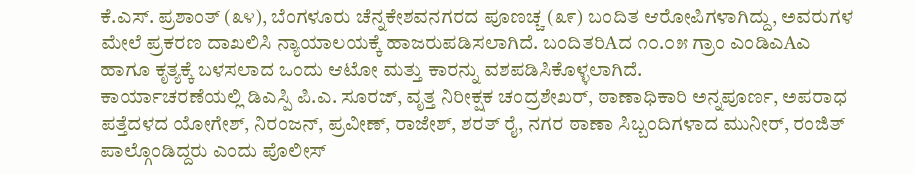ಕೆ.ಎಸ್. ಪ್ರಶಾಂತ್ (೩೪), ಬೆಂಗಳೂರು ಚೆನ್ನಕೇಶವನಗರದ ಪೂಣಚ್ಚ (೩೯) ಬಂದಿತ ಆರೋಪಿಗಳಾಗಿದ್ದು, ಅವರುಗಳ ಮೇಲೆ ಪ್ರಕರಣ ದಾಖಲಿಸಿ ನ್ಯಾಯಾಲಯಕ್ಕೆ ಹಾಜರುಪಡಿಸಲಾಗಿದೆ. ಬಂದಿತರಿAದ ೧೦.೦೫ ಗ್ರಾಂ ಎಂಡಿಎAಎ ಹಾಗೂ ಕೃತ್ಯಕ್ಕೆ ಬಳಸಲಾದ ಒಂದು ಆಟೋ ಮತ್ತು ಕಾರನ್ನು ವಶಪಡಿಸಿಕೊಳ್ಳಲಾಗಿದೆ.
ಕಾರ್ಯಾಚರಣೆಯಲ್ಲಿ ಡಿಎಸ್ಪಿ ಪಿ.ಎ. ಸೂರಜ್, ವೃತ್ತ ನಿರೀಕ್ಷಕ ಚಂದ್ರಶೇಖರ್, ಠಾಣಾಧಿಕಾರಿ ಅನ್ನಪೂರ್ಣ, ಅಪರಾಧ ಪತ್ತೆದಳದ ಯೋಗೇಶ್, ನಿರಂಜನ್, ಪ್ರವೀಣ್, ರಾಜೇಶ್, ಶರತ್ ರೈ, ನಗರ ಠಾಣಾ ಸಿಬ್ಬಂದಿಗಳಾದ ಮುನೀರ್, ರಂಜಿತ್ ಪಾಲ್ಗೊಂಡಿದ್ದರು ಎಂದು ಪೊಲೀಸ್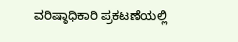ವರಿಷ್ಠಾಧಿಕಾರಿ ಪ್ರಕಟಣೆಯಲ್ಲಿ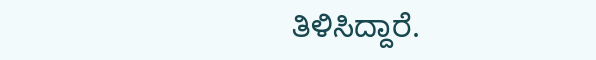ತಿಳಿಸಿದ್ದಾರೆ.